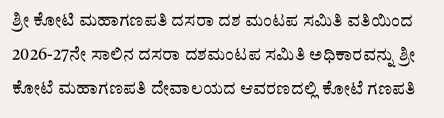ಶ್ರೀ ಕೋಟಿ ಮಹಾಗಣಪತಿ ದಸರಾ ದಶ ಮಂಟಪ ಸಮಿತಿ ವತಿಯಿಂದ 2026-27ನೇ ಸಾಲಿನ ದಸರಾ ದಶಮಂಟಪ ಸಮಿತಿ ಅಧಿಕಾರವನ್ನು ಶ್ರೀ ಕೋಟೆ ಮಹಾಗಣಪತಿ ದೇವಾಲಯದ ಆವರಣದಲ್ಲಿ ಕೋಟೆ ಗಣಪತಿ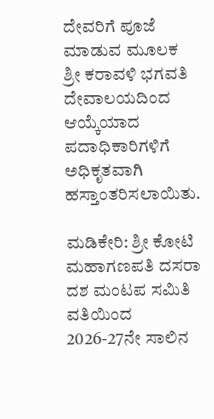ದೇವರಿಗೆ ಪೂಜೆ ಮಾಡುವ ಮೂಲಕ ಶ್ರೀ ಕರಾವಳಿ ಭಗವತಿ ದೇವಾಲಯದಿಂದ ಆಯ್ಕೆಯಾದ ಪದಾಧಿಕಾರಿಗಳಿಗೆ ಅಧಿಕೃತವಾಗಿ ಹಸ್ತಾಂತರಿಸಲಾಯಿತು.

ಮಡಿಕೇರಿ: ಶ್ರೀ ಕೋಟಿ ಮಹಾಗಣಪತಿ ದಸರಾ ದಶ ಮಂಟಪ ಸಮಿತಿ ವತಿಯಿಂದ 2026-27ನೇ ಸಾಲಿನ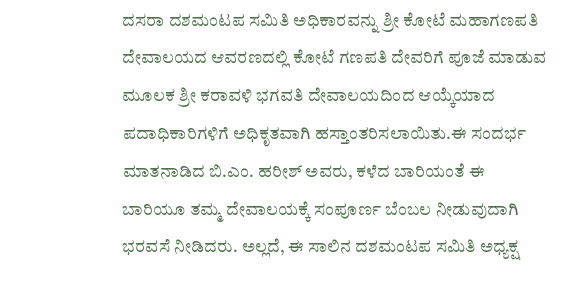ದಸರಾ ದಶಮಂಟಪ ಸಮಿತಿ ಅಧಿಕಾರವನ್ನು ಶ್ರೀ ಕೋಟೆ ಮಹಾಗಣಪತಿ ದೇವಾಲಯದ ಆವರಣದಲ್ಲಿ ಕೋಟೆ ಗಣಪತಿ ದೇವರಿಗೆ ಪೂಜೆ ಮಾಡುವ ಮೂಲಕ ಶ್ರೀ ಕರಾವಳಿ ಭಗವತಿ ದೇವಾಲಯದಿಂದ ಆಯ್ಕೆಯಾದ ಪದಾಧಿಕಾರಿಗಳಿಗೆ ಅಧಿಕೃತವಾಗಿ ಹಸ್ತಾಂತರಿಸಲಾಯಿತು.ಈ ಸಂದರ್ಭ ಮಾತನಾಡಿದ ಬಿ.ಎಂ. ಹರೀಶ್ ಅವರು, ಕಳೆದ ಬಾರಿಯಂತೆ ಈ ಬಾರಿಯೂ ತಮ್ಮ ದೇವಾಲಯಕ್ಕೆ ಸಂಪೂರ್ಣ ಬೆಂಬಲ ನೀಡುವುದಾಗಿ ಭರವಸೆ ನೀಡಿದರು. ಅಲ್ಲದೆ, ಈ ಸಾಲಿನ ದಶಮಂಟಪ ಸಮಿತಿ ಅಧ್ಯಕ್ಷ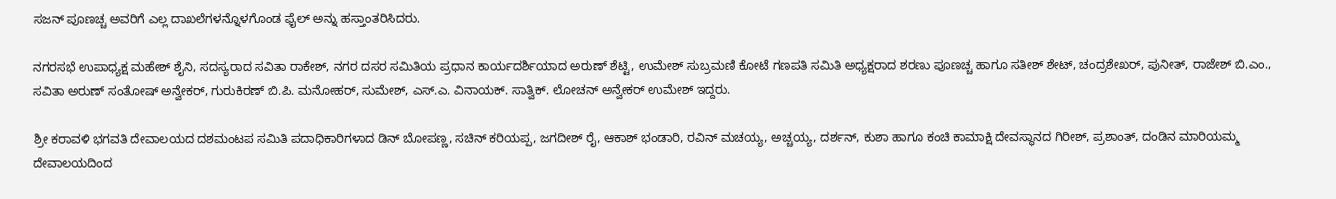ಸಜನ್ ಪೂಣಚ್ಚ ಅವರಿಗೆ ಎಲ್ಲ ದಾಖಲೆಗಳನ್ನೊಳಗೊಂಡ ಫೈಲ್ ಅನ್ನು ಹಸ್ತಾಂತರಿಸಿದರು.

ನಗರಸಭೆ ಉಪಾಧ್ಯಕ್ಷ ಮಹೇಶ್ ಶೈನಿ, ಸದಸ್ಯರಾದ ಸವಿತಾ ರಾಕೇಶ್, ನಗರ ದಸರ ಸಮಿತಿಯ ಪ್ರಧಾನ ಕಾರ್ಯದರ್ಶಿಯಾದ ಅರುಣ್ ಶೆಟ್ಟಿ, ಉಮೇಶ್ ಸುಬ್ರಮಣಿ ಕೋಟೆ ಗಣಪತಿ ಸಮಿತಿ ಅಧ್ಯಕ್ಷರಾದ ಶರಣು ಪೂಣಚ್ಚ ಹಾಗೂ ಸತೀಶ್ ಶೇಟ್, ಚಂದ್ರಶೇಖರ್, ಪುನೀತ್, ರಾಜೇಶ್ ಬಿ.ಎಂ., ಸವಿತಾ ಅರುಣ್ ಸಂತೋಷ್ ಅನ್ವೇಕರ್, ಗುರುಕಿರಣ್ ಬಿ.ಪಿ. ಮನೋಹರ್, ಸುಮೇಶ್, ಎಸ್.ಎ. ವಿನಾಯಕ್. ಸಾತ್ವಿಕ್. ಲೋಚನ್ ಅನ್ವೇಕರ್ ಉಮೇಶ್ ಇದ್ದರು.

ಶ್ರೀ ಕರಾವಳಿ ಭಗವತಿ ದೇವಾಲಯದ ದಶಮಂಟಪ ಸಮಿತಿ ಪದಾಧಿಕಾರಿಗಳಾದ ಡಿನ್ ಬೋಪಣ್ಣ, ಸಚಿನ್ ಕರಿಯಪ್ಪ, ಜಗದೀಶ್ ರೈ, ಆಕಾಶ್ ಭಂಡಾರಿ, ರವಿನ್ ಮಚಯ್ಯ, ಅಚ್ಚಯ್ಯ, ದರ್ಶನ್, ಕುಶಾ ಹಾಗೂ ಕಂಚಿ ಕಾಮಾಕ್ಷಿ ದೇವಸ್ಥಾನದ ಗಿರೀಶ್, ಪ್ರಶಾಂತ್, ದಂಡಿನ ಮಾರಿಯಮ್ಮ ದೇವಾಲಯದಿಂದ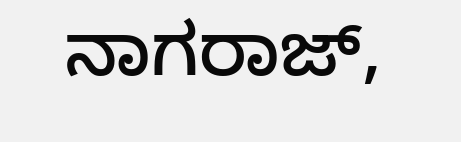ನಾಗರಾಜ್,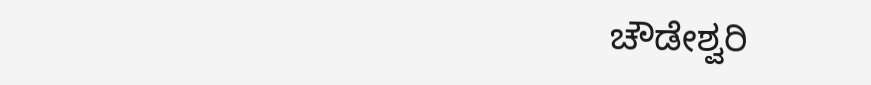ಚೌಡೇಶ್ವರಿ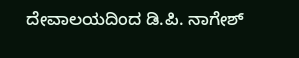ದೇವಾಲಯದಿಂದ ಡಿ.ಪಿ. ನಾಗೇಶ್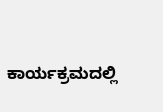ಕಾರ್ಯಕ್ರಮದಲ್ಲಿ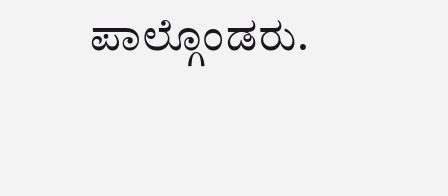ಪಾಲ್ಗೊಂಡರು.